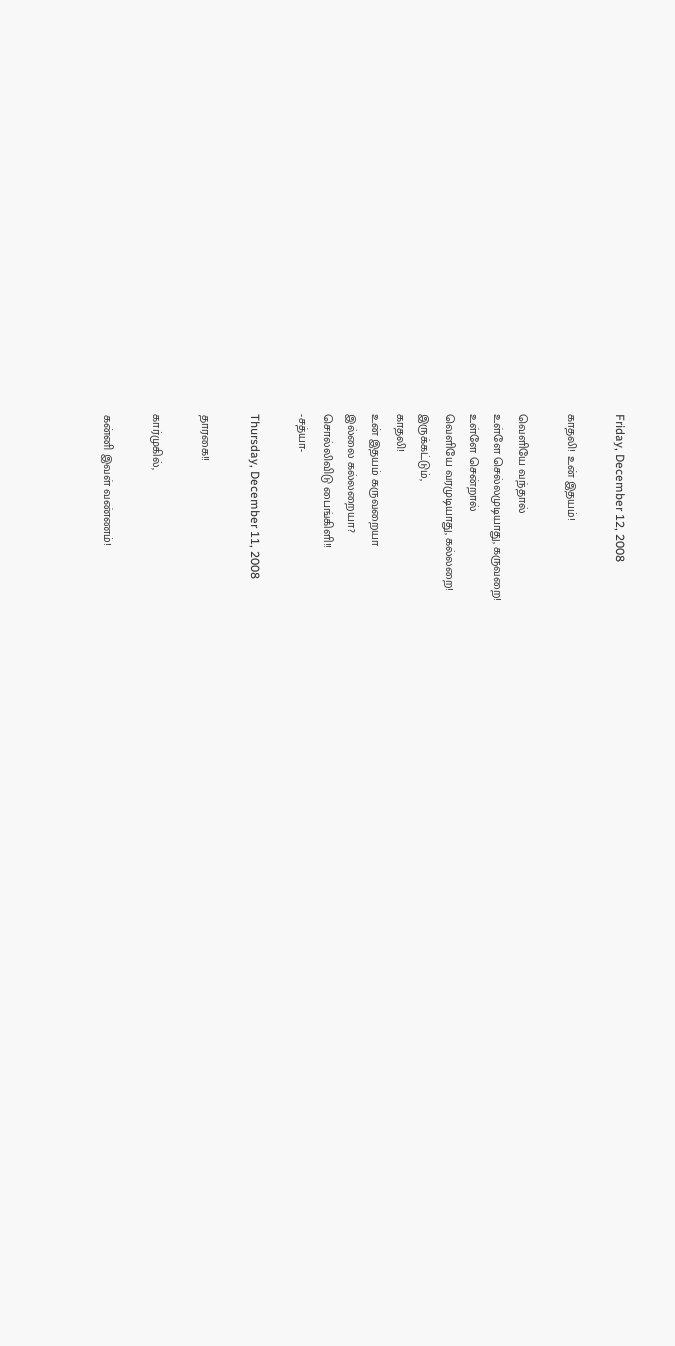Friday, December 12, 2008

காதலி! உன் இதயம்!

வெளியே வந்தால்
உள்ளே செல்லமுடியாது, கருவறை!
உள்ளே சென்றால்
வெளியே வரமுடியாது, கல்லறை!
இருக்கட்டும்,
காதலி!
உன் இதயம் கருவ‌றையா
இல்லை கல்லறையா?
சொல்லிவிடு பைங்கிளி!!
-ச‌த்யா-

Thursday, December 11, 2008

தார‌கை!!

கார்முகில்,

கன்னி இவள் வண்ணம்!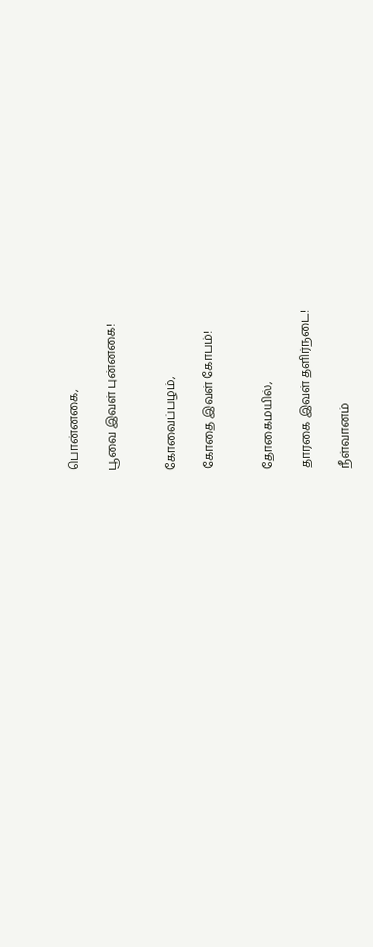பொன்னகை,

பூவை இவள் புன்னகை!


கோவைப்பழம்,

கோதை இவள் கோபம்!


தோகைம‌யில்,

தார‌கை இவ‌ள் த‌ளிர்ந‌டை!

நீள்வானம்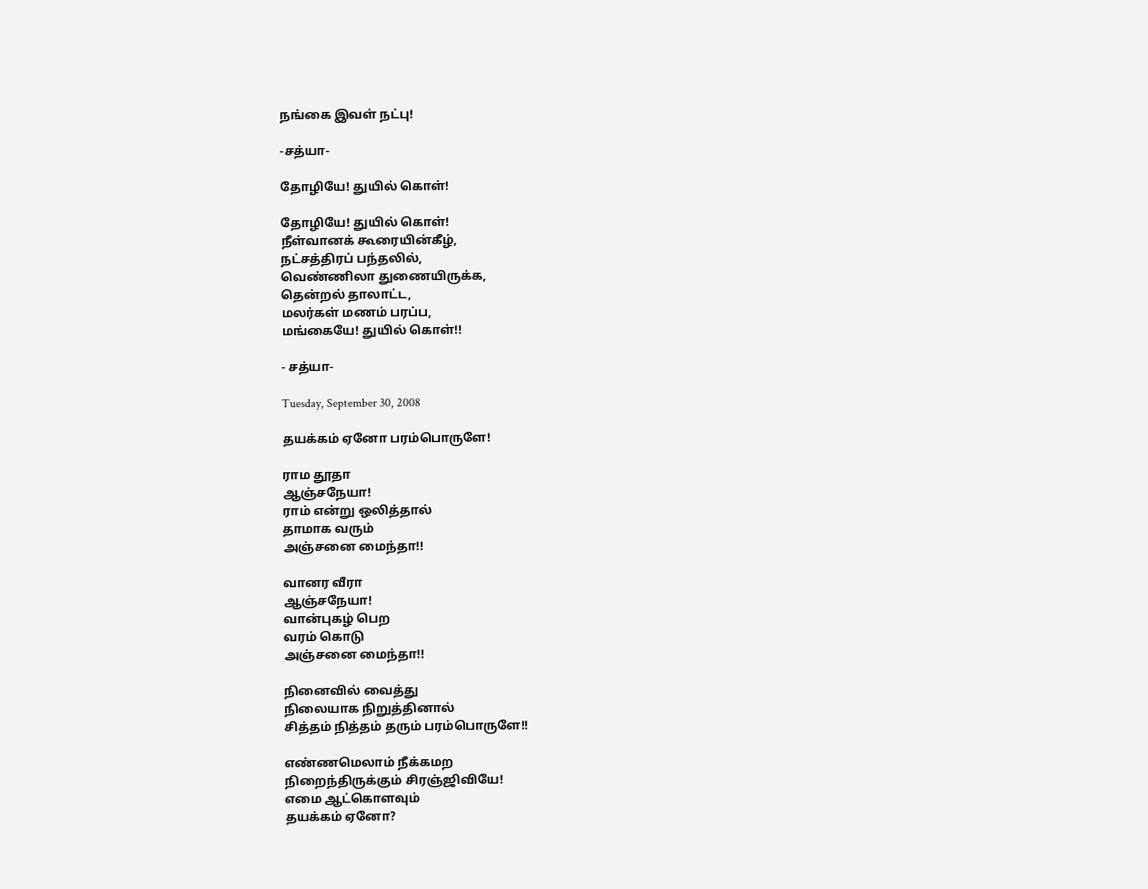நங்கை இவள் நட்பு!

-சத்யா-

தோழியே! துயில் கொள்!

தோழியே! துயில் கொள்!
நீள்வானக் கூரையின்கீழ்,
நட்சத்திரப் பந்தலில்,
வெண்ணிலா துணையிருக்க,
தென்ற‌ல் தாலாட்ட,
ம‌ல‌ர்க‌ள் ம‌ண‌ம் ப‌ர‌ப்ப,
மங்கையே! துயில் கொள்!!

- ச‌த்யா-

Tuesday, September 30, 2008

த‌ய‌க்க‌ம் ஏனோ ப‌ர‌ம்பொருளே!

ராம‌ தூதா
ஆஞ்ச‌நேயா!
ராம் என்று ஒலித்தால்
தாமாக‌ வ‌ரும்
அஞ்ச‌னை மைந்தா!!

வான‌ர‌ வீரா
ஆஞ்ச‌நேயா!
வான்புக‌ழ் பெற‌
வ‌ர‌ம் கொடு
அஞ்ச‌னை மைந்தா!!

நினைவில் வைத்து
நிலையாக‌ நிறுத்தினால்
சித்த‌ம் நித்த‌ம் த‌ரும் ப‌ர‌ம்பொருளே!!

எண்ண‌மெலாம் நீக்க‌ம‌ற‌
நிறைந்திருக்கும் சிர‌ஞ்ஜிவியே!
எமை ஆட்கொள‌வும்
த‌ய‌க்க‌ம் ஏனோ?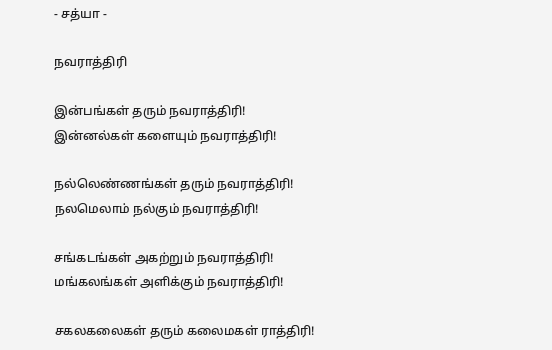- ச‌த்யா -

நவராத்திரி

இன்பங்கள் தரும் நவராத்திரி!
இன்ன‌ல்க‌ள் க‌ளையும் நவராத்திரி!

ந‌ல்லெண்ண‌ங்க‌ள் த‌ரும் நவராத்திரி!
ந‌ல‌மெலாம் ந‌ல்கும் நவராத்திரி!

ச‌ங்க‌ட‌ங்க‌ள் அக‌ற்றும் நவராத்திரி!
ம‌ங்க‌ல‌ங்க‌ள் அளிக்கும் நவராத்திரி!

ச‌க‌ல‌க‌லைக‌ள் த‌ரும் க‌லைம‌க‌ள் ராத்திரி!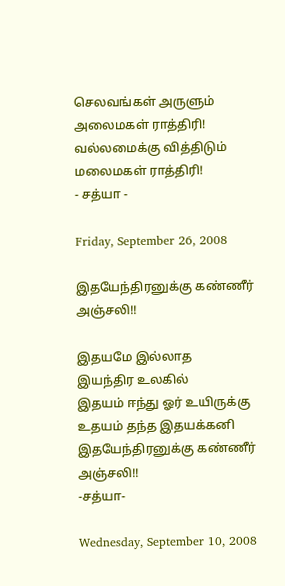செல‌வ‌ங்க‌ள் அருளும் அலைம‌க‌ள் ராத்திரி!
வ‌ல்ல‌மைக்கு வித்திடும் ம‌லைம‌க‌ள் ராத்திரி!
- ச‌த்யா -

Friday, September 26, 2008

இதயேந்திரனுக்கு கண்ணீர் அஞ்சலி!!

இதயமே இல்லாத‌
இயந்திர உலகில்
இதயம் ஈந்து ஓர் உயிருக்கு
உதயம் தந்த இதயக்கனி
இதயேந்திரனுக்கு கண்ணீர் அஞ்சலி!!
-சத்யா‍‍-

Wednesday, September 10, 2008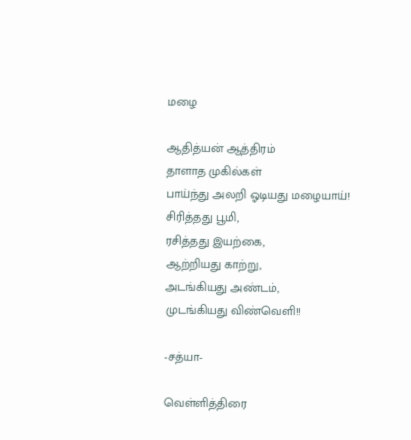மழை

ஆதித்யன் ஆத்திரம்
தாளாத முகில்கள்
பாய்ந்து அலறி ஓடியது மழையாய்!
சிரித்தது பூமி,
ரசித்தது இயற்கை,
ஆற்றியது காற்று,
அடங்கியது அண்டம்,
முடங்கியது விண்வெளி!!

-சத்யா‍-

வெள்ளித்திரை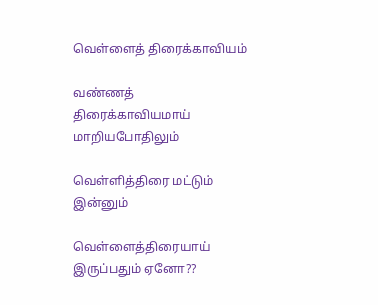வெள்ளைத் திரைக்காவியம்

வண்ணத் திரைக்காவியமாய் மாறிய‌போதிலும்

வெள்ளித்திரை மட்டும் இன்னும்

வெள்ளைத்திரையாய் இருப்பதும் ஏனோ??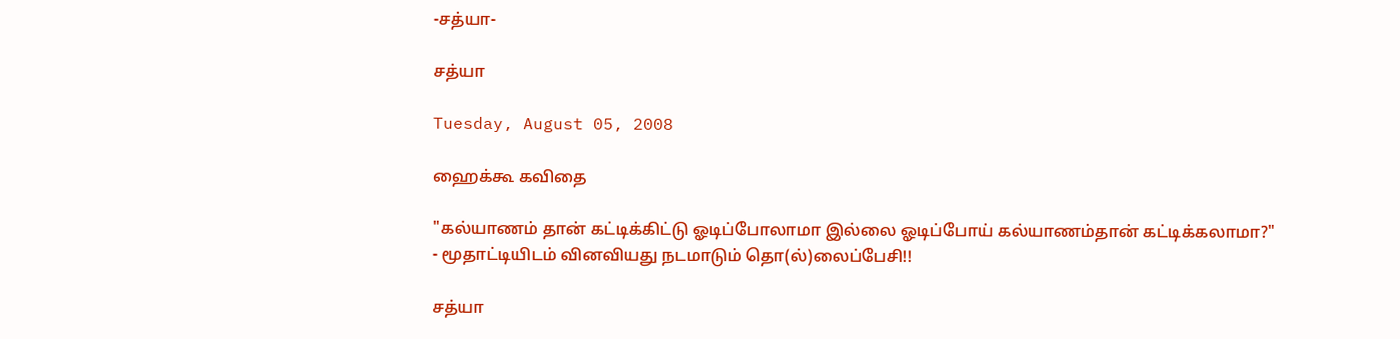-சத்யா-

சத்யா

Tuesday, August 05, 2008

ஹைக்கூ கவிதை

"கல்யாணம் தான் கட்டிக்கிட்டு ஓடிப்போலாமா இல்லை ஓடிப்போய் கல்யாணம்தான் கட்டிக்கலாமா?"
- மூதாட்டியிடம் வினவியது நடமாடும் தொ(ல்)லைப்பேசி!!

சத்யா